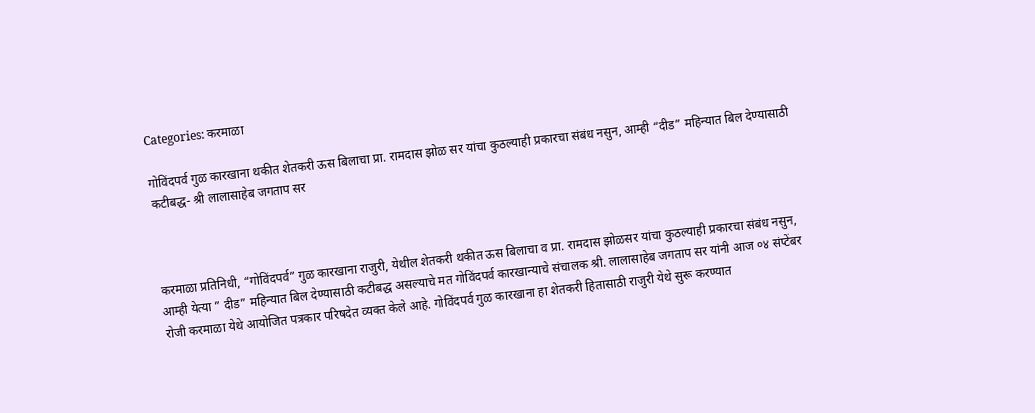Categories: करमाळा

गोविंदपर्व गुळ कारखाना थकीत शेतकरी ऊस बिलाचा प्रा. रामदास झोळ सर यांचा कुठल्याही प्रकारचा संबंध नसुन, आम्ही “दीड” महिन्यात बिल देण्यासाठी कटीबद्ध- श्री लालासाहेब जगताप सर



करमाळा प्रतिनिधी, “गोविंदपर्व” गुळ कारखाना राजुरी, येथील शेतकरी थकीत ऊस बिलाचा व प्रा. रामदास झोळसर यांचा कुठल्याही प्रकारचा संबंध नसुन, आम्ही येत्या ” दीड” महिन्यात बिल देण्यासाठी कटीबद्ध असल्याचे मत गोविंदपर्व कारखान्याचे संचालक श्री. लालासाहेब जगताप सर यांनी आज ०४ संप्टेंबर रोजी करमाळा येथे आयोजित पत्रकार परिषदेत व्यक्त केले आहे. गोविंदपर्व गुळ कारखाना हा शेतकरी हितासाठी राजुरी येथे सुरू करण्यात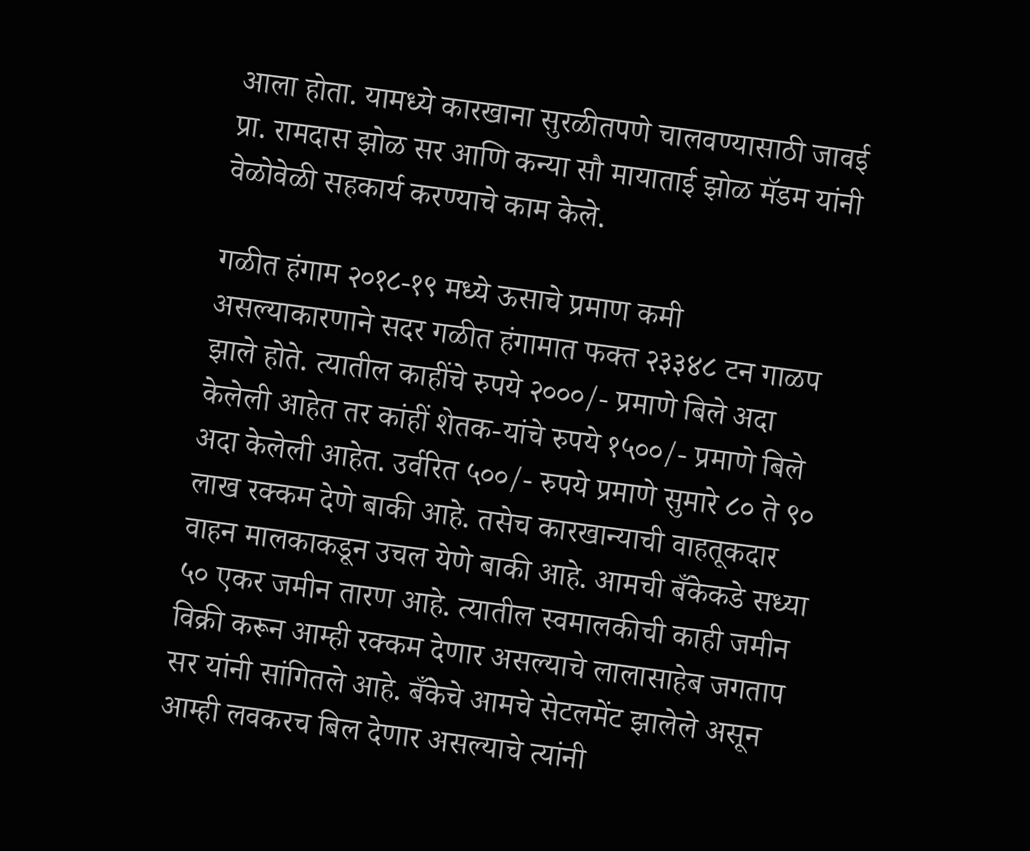आला होता. यामध्ये कारखाना सुरळीतपणे चालवण्यासाठी जावई प्रा. रामदास झोळ सर आणि कन्या सौ मायाताई झोळ मॅडम यांनी वेळोवेळी सहकार्य करण्याचे काम केले.

गळीत हंगाम २०१८-१९ मध्ये ऊसाचे प्रमाण कमी असल्याकारणाने सदर गळीत हंगामात फक्त २३३४८ टन गाळप झाले होते. त्यातील काहींचे रुपये २०००/- प्रमाणे बिले अदा केलेली आहेत तर कांहीं शेतक-यांचे रुपये १५००/- प्रमाणे बिले अदा केलेली आहेत. उर्वरित ५००/- रुपये प्रमाणे सुमारे ८० ते ९० लाख रक्कम देणे बाकी आहे. तसेच कारखान्याची वाहतूकदार वाहन मालकाकडून उचल येणे बाकी आहे. आमची बँकेकडे सध्या ५० एकर जमीन तारण आहे. त्यातील स्वमालकीची काही जमीन विक्री करून आम्ही रक्कम देणार असल्याचे लालासाहेब जगताप सर यांनी सांगितले आहे. बँकेचे आमचे सेटलमेंट झालेले असून आम्ही लवकरच बिल देणार असल्याचे त्यांनी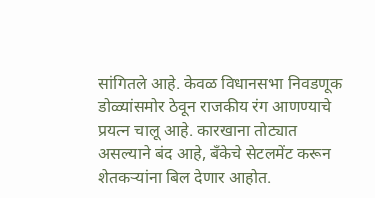सांगितले आहे. केवळ विधानसभा निवडणूक डोळ्यांसमोर ठेवून राजकीय रंग आणण्याचे प्रयत्न चालू आहे. कारखाना तोट्यात असल्याने बंद आहे, बँकेचे सेटलमेंट करून शेतकऱ्यांना बिल देणार आहोत.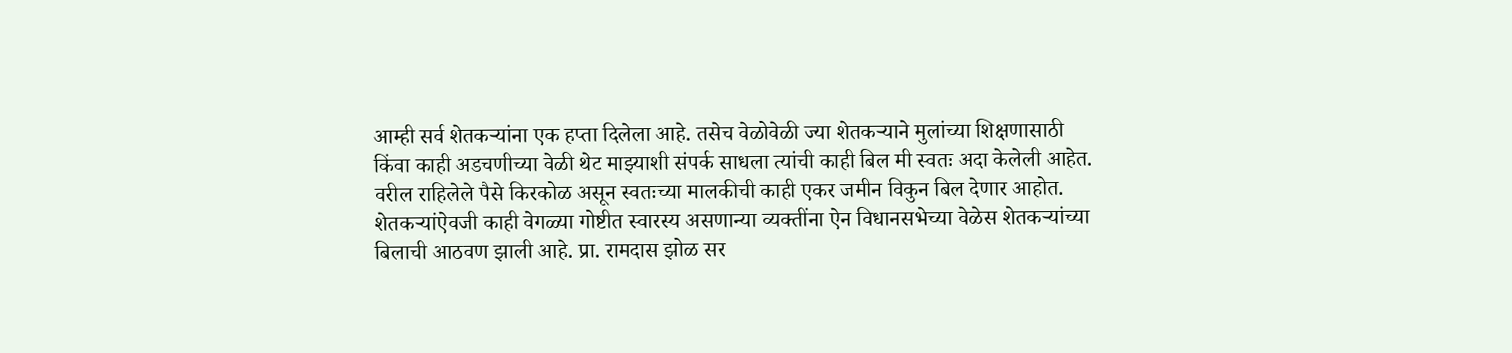आम्ही सर्व शेतकऱ्यांना एक हप्ता दिलेला आहे. तसेच वेळोवेळी ज्या शेतकऱ्याने मुलांच्या शिक्षणासाठी किंवा काही अडचणीच्या वेळी थेट माझ्याशी संपर्क साधला त्यांची काही बिल मी स्वतः अदा केलेली आहेत. वरील राहिलेले पैसे किरकोळ असून स्वतःच्या मालकीची काही एकर जमीन विकुन बिल देणार आहोत. शेतकऱ्यांऐवजी काही वेगळ्या गोष्टीत स्वारस्य असणान्या व्यक्तींना ऐन विधानसभेच्या वेळेस शेतकऱ्यांच्या बिलाची आठवण झाली आहे. प्रा. रामदास झोळ सर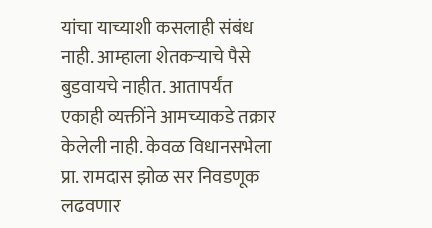यांचा याच्याशी कसलाही संबंध नाही. आम्हाला शेतकऱ्याचे पैसे बुडवायचे नाहीत. आतापर्यंत एकाही व्यक्तींने आमच्याकडे तक्रार केलेली नाही. केवळ विधानसभेला प्रा. रामदास झोळ सर निवडणूक लढवणार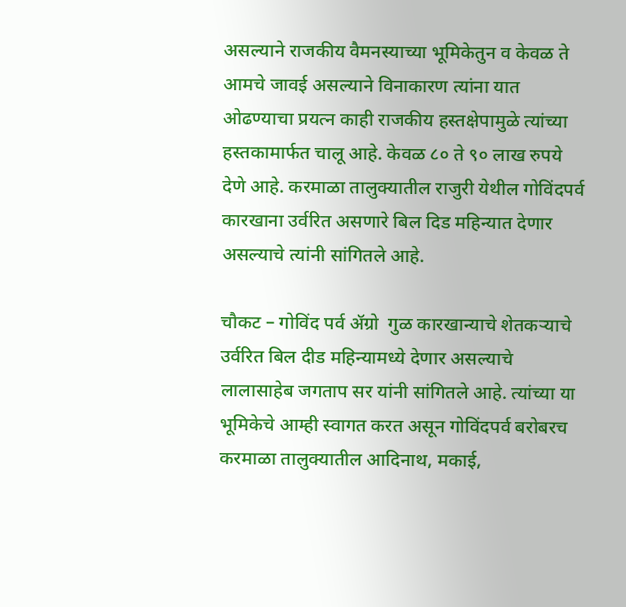असल्याने राजकीय वैमनस्याच्या भूमिकेतुन व केवळ ते आमचे जावई असल्याने विनाकारण त्यांना यात ओढण्याचा प्रयत्न काही राजकीय हस्तक्षेपामुळे त्यांच्या हस्तकामार्फत चालू आहे. केवळ ८० ते ९० लाख रुपये देणे आहे. करमाळा तालुक्यातील राजुरी येथील गोविंदपर्व कारखाना उर्वरित असणारे बिल दिड महिन्यात देणार असल्याचे त्यांनी सांगितले आहे.

चौकट – गोविंद पर्व ॲग्रो  गुळ कारखान्याचे शेतकऱ्याचे उर्वरित बिल दीड महिन्यामध्ये देणार असल्याचे लालासाहेब जगताप सर यांनी सांगितले आहे. त्यांच्या या भूमिकेचे आम्ही स्वागत करत असून गोविंदपर्व बरोबरच करमाळा तालुक्यातील आदिनाथ, मकाई,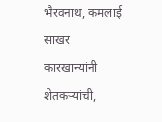भैरवनाथ, कमलाई साखर कारखान्यांनी शेतकऱ्यांची,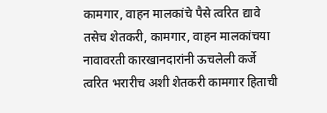कामगार, वाहन मालकांचे पैसे त्वरित द्यावे तसेच शेतकरी, कामगार, वाहन मालकांचया नावावरती कारखानदारांनी ऊचलेली कर्जे त्वरित भरारीच अशी शेतकरी कामगार हिताची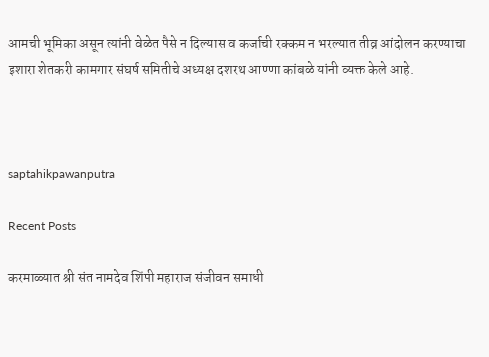आमची भूमिका असून त्यांनी वेळेत पैसे न दिल्यास व कर्जाची रक्कम न भरल्यात तीव्र आंदोलन करण्याचा इशारा शेतकरी कामगार संघर्ष समितीचे अध्यक्ष दशरथ आण्णा कांबळे यांनी व्यक्त केले आहे.



saptahikpawanputra

Recent Posts

करमाळ्यात श्री संत नामदेव शिंपी महाराज संजीवन समाधी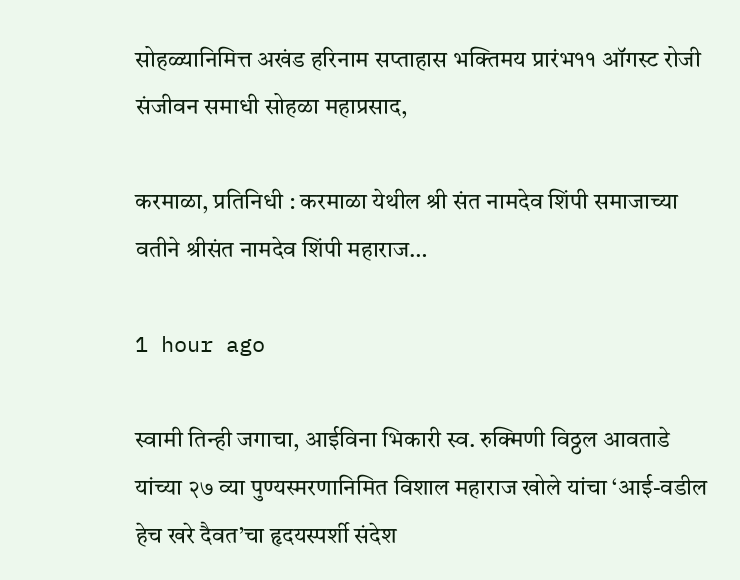सोहळ्यानिमित्त अखंड हरिनाम सप्ताहास भक्तिमय प्रारंभ११ ऑगस्ट रोजी संजीवन समाधी सोहळा महाप्रसाद,

करमाळा, प्रतिनिधी : करमाळा येथील श्री संत नामदेव शिंपी समाजाच्या वतीने श्रीसंत नामदेव शिंपी महाराज…

1 hour ago

स्वामी तिन्ही जगाचा, आईविना भिकारी स्व. रुक्मिणी विठ्ठल आवताडे यांच्या २७ व्या पुण्यस्मरणानिमित विशाल महाराज खोले यांचा ‘आई-वडील हेच खरे दैवत’चा हृदयस्पर्शी संदेश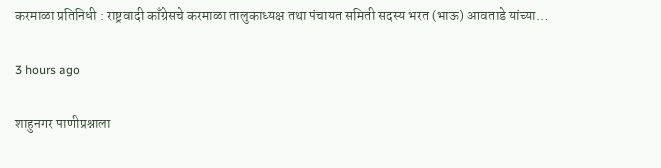करमाळा प्रतिनिधी : राष्ट्रवादी काँग्रेसचे करमाळा तालुकाध्यक्ष तथा पंचायत समिती सदस्य भरत (भाऊ) आवताडे यांच्या…

3 hours ago

शाहुनगर पाणीप्रश्नाला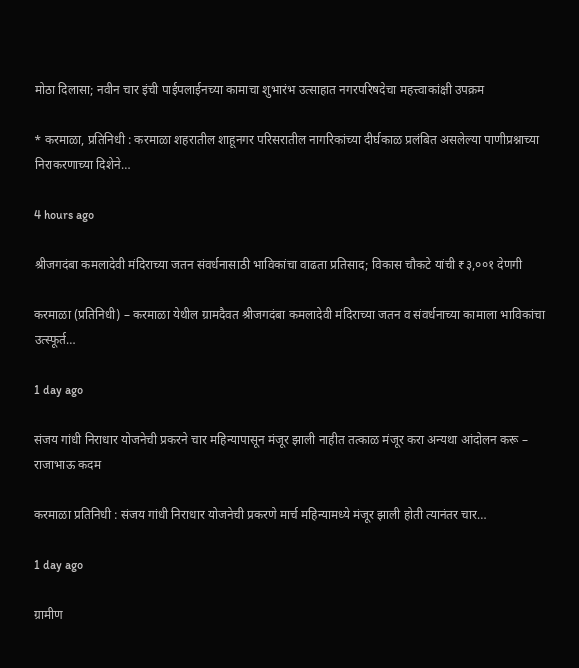मोठा दिलासा; नवीन चार इंची पाईपलाईनच्या कामाचा शुभारंभ उत्साहात नगरपरिषदेचा महत्त्वाकांक्षी उपक्रम

* करमाळा, प्रतिनिधी : करमाळा शहरातील शाहूनगर परिसरातील नागरिकांच्या दीर्घकाळ प्रलंबित असलेल्या पाणीप्रश्नाच्या निराकरणाच्या दिशेने…

4 hours ago

श्रीजगदंबा कमलादेवी मंदिराच्या जतन संवर्धनासाठी भाविकांचा वाढता प्रतिसाद; विकास चौकटे यांची ₹३,००१ देणगी

करमाळा (प्रतिनिधी) – करमाळा येथील ग्रामदैवत श्रीजगदंबा कमलादेवी मंदिराच्या जतन व संवर्धनाच्या कामाला भाविकांचा उत्स्फूर्त…

1 day ago

संजय गांधी निराधार योजनेची प्रकरने चार महिन्यापासून मंजूर झाली नाहीत तत्काळ मंजूर करा अन्यथा आंदोलन करू – राजाभाऊ कदम

करमाळा प्रतिनिधी : संजय गांधी निराधार योजनेची प्रकरणे मार्च महिन्यामध्ये मंजूर झाली होती त्यानंतर चार…

1 day ago

ग्रामीण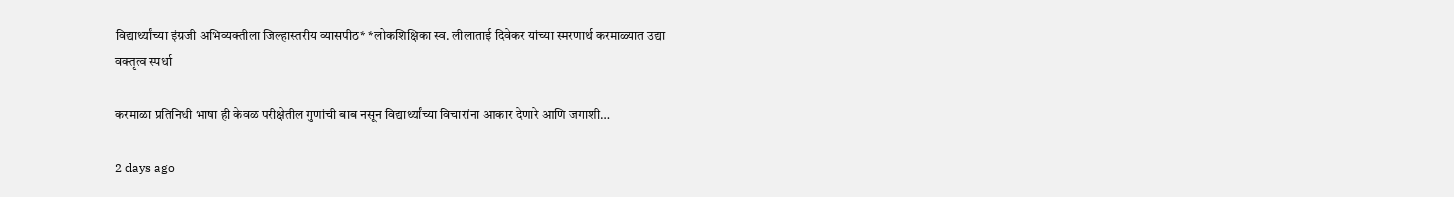विद्यार्थ्यांच्या इंग्रजी अभिव्यक्तीला जिल्हास्तरीय व्यासपीठ* *लोकशिक्षिका स्व. लीलाताई दिवेकर यांच्या स्मरणार्थ करमाळ्यात उद्या वक्तृत्व स्पर्धा

करमाळा प्रतिनिधी भाषा ही केवळ परीक्षेतील गुणांची बाब नसून विद्यार्थ्यांच्या विचारांना आकार देणारे आणि जगाशी…

2 days ago